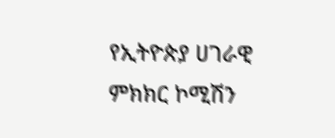የኢትዮጵያ ሀገራዊ ምክክር ኮሚሽን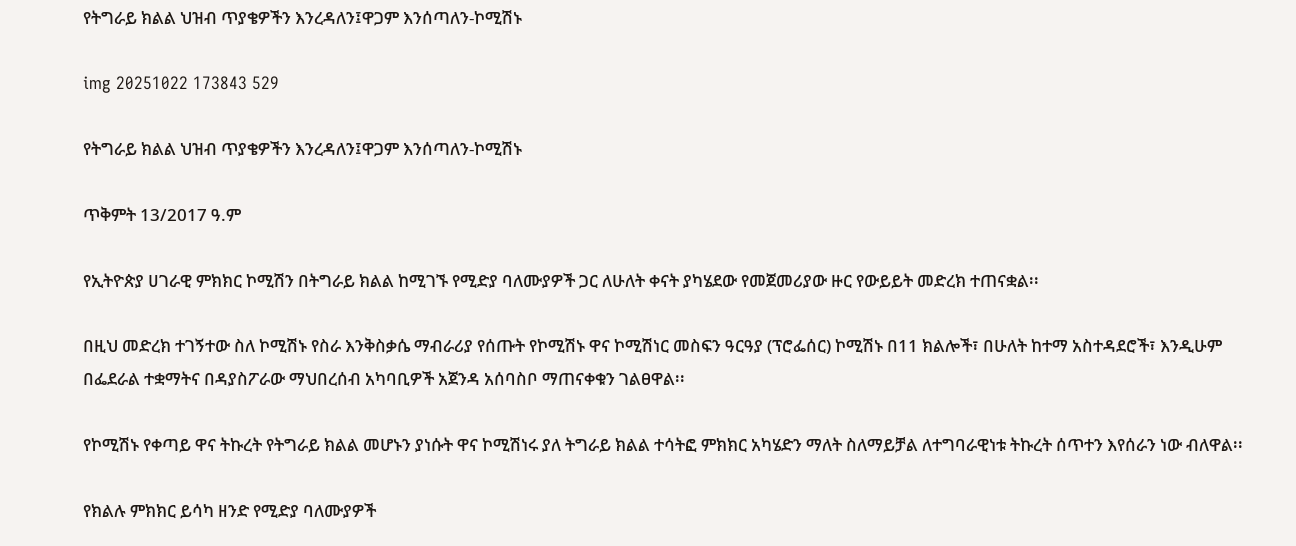የትግራይ ክልል ህዝብ ጥያቄዎችን እንረዳለን፤ዋጋም እንሰጣለን-ኮሚሽኑ

img 20251022 173843 529

የትግራይ ክልል ህዝብ ጥያቄዎችን እንረዳለን፤ዋጋም እንሰጣለን-ኮሚሽኑ

ጥቅምት 13/2017 ዓ.ም

የኢትዮጵያ ሀገራዊ ምክክር ኮሚሽን በትግራይ ክልል ከሚገኙ የሚድያ ባለሙያዎች ጋር ለሁለት ቀናት ያካሄደው የመጀመሪያው ዙር የውይይት መድረክ ተጠናቋል፡፡

በዚህ መድረክ ተገኝተው ስለ ኮሚሽኑ የስራ እንቅስቃሴ ማብራሪያ የሰጡት የኮሚሽኑ ዋና ኮሚሽነር መስፍን ዓርዓያ (ፕሮፌሰር) ኮሚሽኑ በ11 ክልሎች፣ በሁለት ከተማ አስተዳደሮች፣ እንዲሁም በፌደራል ተቋማትና በዳያስፖራው ማህበረሰብ አካባቢዎች አጀንዳ አሰባስቦ ማጠናቀቁን ገልፀዋል፡፡

የኮሚሽኑ የቀጣይ ዋና ትኩረት የትግራይ ክልል መሆኑን ያነሱት ዋና ኮሚሽነሩ ያለ ትግራይ ክልል ተሳትፎ ምክክር አካሄድን ማለት ስለማይቻል ለተግባራዊነቱ ትኩረት ሰጥተን እየሰራን ነው ብለዋል፡፡

የክልሉ ምክክር ይሳካ ዘንድ የሚድያ ባለሙያዎች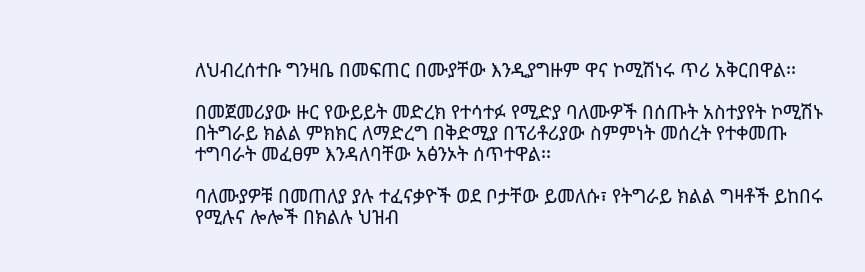ለህብረሰተቡ ግንዛቤ በመፍጠር በሙያቸው እንዲያግዙም ዋና ኮሚሽነሩ ጥሪ አቅርበዋል፡፡

በመጀመሪያው ዙር የውይይት መድረክ የተሳተፉ የሚድያ ባለሙዎች በሰጡት አስተያየት ኮሚሽኑ በትግራይ ክልል ምክክር ለማድረግ በቅድሚያ በፕሪቶሪያው ስምምነት መሰረት የተቀመጡ ተግባራት መፈፀም እንዳለባቸው አፅንኦት ሰጥተዋል፡፡

ባለሙያዎቹ በመጠለያ ያሉ ተፈናቃዮች ወደ ቦታቸው ይመለሱ፣ የትግራይ ክልል ግዛቶች ይከበሩ የሚሉና ሎሎች በክልሉ ህዝብ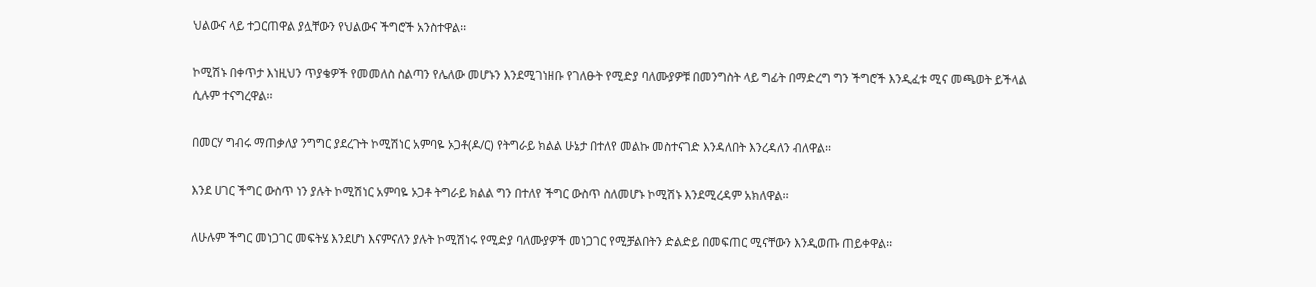ህልውና ላይ ተጋርጠዋል ያሏቸውን የህልውና ችግሮች አንስተዋል፡፡

ኮሚሽኑ በቀጥታ እነዚህን ጥያቄዎች የመመለስ ስልጣን የሌለው መሆኑን እንደሚገነዘቡ የገለፁት የሚድያ ባለሙያዎቹ በመንግስት ላይ ግፊት በማድረግ ግን ችግሮች እንዲፈቱ ሚና መጫወት ይችላል ሲሉም ተናግረዋል፡፡

በመርሃ ግብሩ ማጠቃለያ ንግግር ያደረጉት ኮሚሽነር አምባዬ ኦጋቶ(ዶ/ር) የትግራይ ክልል ሁኔታ በተለየ መልኩ መስተናገድ እንዳለበት እንረዳለን ብለዋል፡፡

እንደ ሀገር ችግር ውስጥ ነን ያሉት ኮሚሽነር አምባዬ ኦጋቶ ትግራይ ክልል ግን በተለየ ችግር ውስጥ ስለመሆኑ ኮሚሽኑ እንደሚረዳም አክለዋል፡፡

ለሁሉም ችግር መነጋገር መፍትሄ እንደሆነ እናምናለን ያሉት ኮሚሽነሩ የሚድያ ባለሙያዎች መነጋገር የሚቻልበትን ድልድይ በመፍጠር ሚናቸውን እንዲወጡ ጠይቀዋል፡፡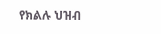የክልሉ ህዝብ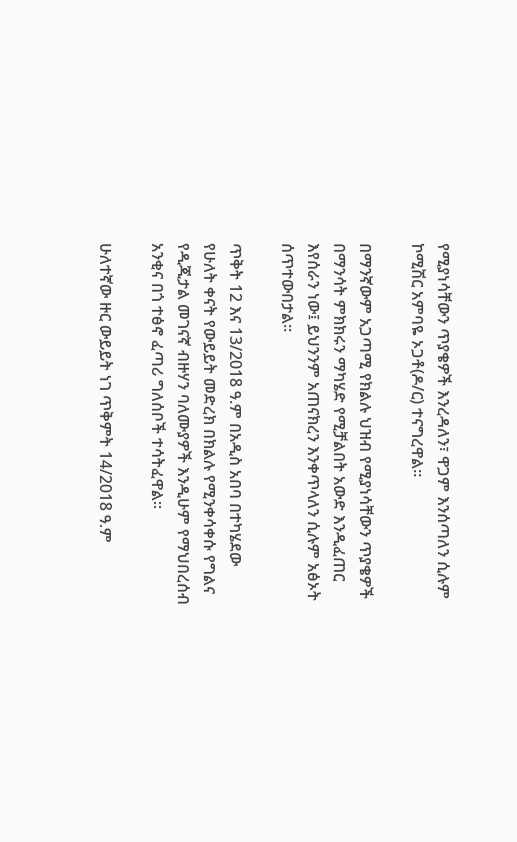የሚያነሳቸውን ጥያቄዎች እንረዳለን፣ ዋጋም እንሰጣለን ሲሉም ኮሚሽር አምባዬ ኦጋቶ(ዶ/ር) ተናግረዋል፡፡

በማንኛውም አጋጣሚ የክልሉ ህዝብ የሚያነሳቸውን ጥያቄዎች በማንሳት ምክክሩን ማካሄድ የሚቻልበት አውድ እንዲፈጠር እየሰራን ነው፤ ይህንንም አጠናክረን እንቀጥላለን ሲሉም አፅኦት ሰጥተውበታል፡፡

ጥቅት 12 እና 13/2018 ዓ.ም በአዲስ አበባ በተካሄደው የሁለት ቀናት የውይይት መድረክ በክልሉ የሚንቀሳቀሱ የግልና የዲጂታል መገናኛ ብዙሃን ባለሙያዎች እንዲሁም የማህበረሰብ አንቂና በጎ ተፅኖ ፈጣሪ ግለሰቦች ተሳትፈዋል፡፡

ሁለተኛው ዙር ውይይት ነገ ጥቅምት 14/2018 ዓ.ም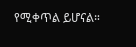የሚቀጥል ይሆናል።